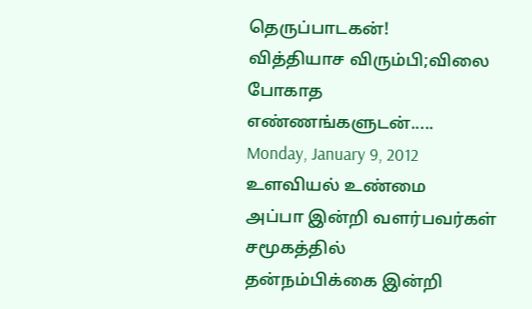தெருப்பாடகன்!
வித்தியாச விரும்பி;விலை போகாத எண்ணங்களுடன்.....
Monday, January 9, 2012
உளவியல் உண்மை
அப்பா இன்றி வளர்பவர்கள்
சமூகத்தில்
தன்நம்பிக்கை இன்றி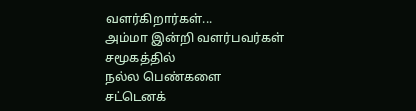வளர்கிறார்கள்...
அம்மா இன்றி வளர்பவர்கள்
சமூகத்தில்
நல்ல பெண்களை
சட்டெனக்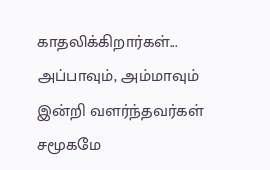காதலிக்கிறார்கள்...
அப்பாவும், அம்மாவும்
இன்றி வளர்ந்தவர்கள்
சமூகமே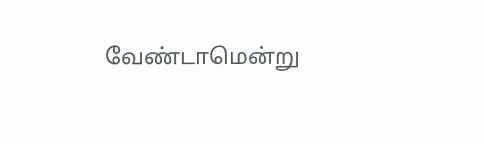வேண்டாமென்று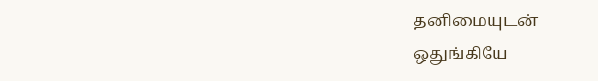தனிமையுடன்
ஒதுங்கியே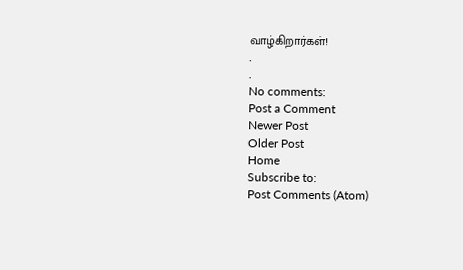வாழ்கிறார்கள்!
.
.
No comments:
Post a Comment
Newer Post
Older Post
Home
Subscribe to:
Post Comments (Atom)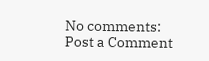No comments:
Post a Comment